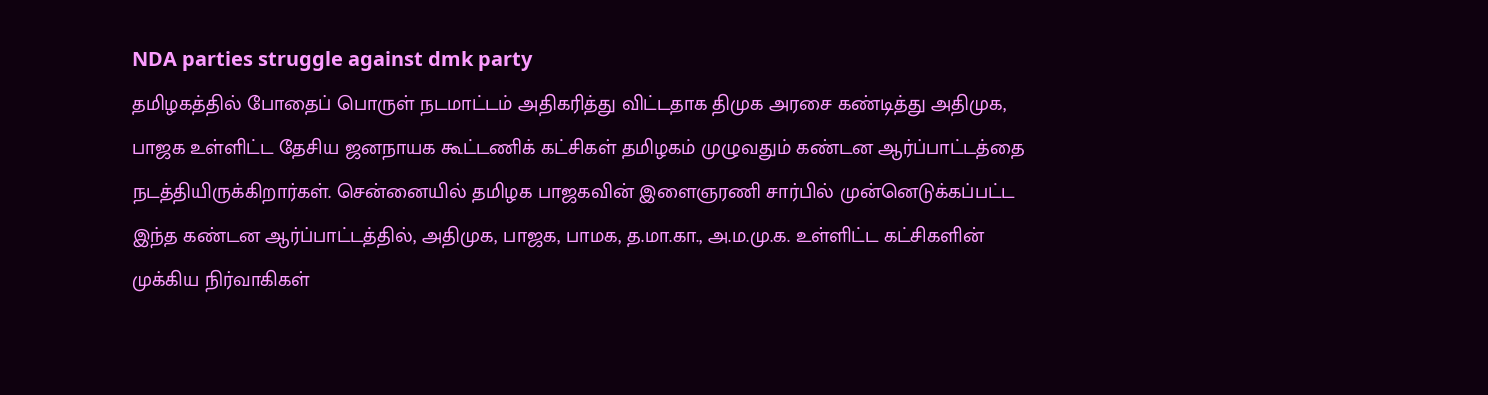NDA parties struggle against dmk party
தமிழகத்தில் போதைப் பொருள் நடமாட்டம் அதிகரித்து விட்டதாக திமுக அரசை கண்டித்து அதிமுக, பாஜக உள்ளிட்ட தேசிய ஜனநாயக கூட்டணிக் கட்சிகள் தமிழகம் முழுவதும் கண்டன ஆர்ப்பாட்டத்தை நடத்தியிருக்கிறார்கள். சென்னையில் தமிழக பாஜகவின் இளைஞரணி சார்பில் முன்னெடுக்கப்பட்ட இந்த கண்டன ஆர்ப்பாட்டத்தில், அதிமுக, பாஜக, பாமக, த.மா.கா., அ.ம.மு.க. உள்ளிட்ட கட்சிகளின் முக்கிய நிர்வாகிகள்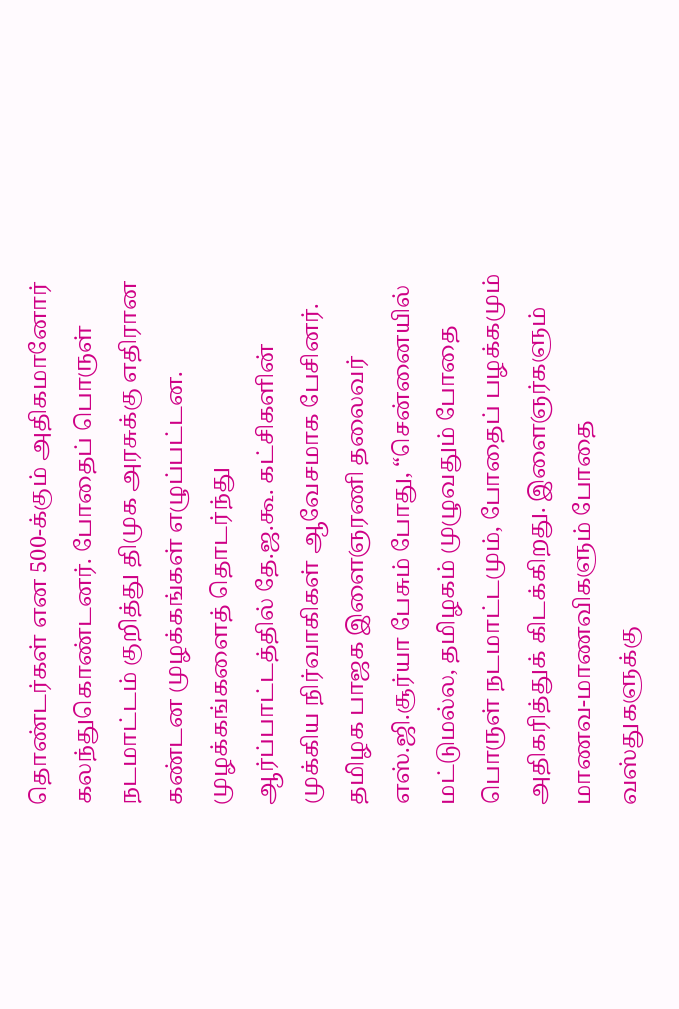தொண்டர்கள் என 500-க்கும் அதிகமானோர் கலந்துகொண்டனர். போதைப் பொருள் நடமாட்டம் குறித்து திமுக அரசுக்கு எதிரான கண்டன முழக்கங்கள் எழுப்பட்டன.
முழக்கங்களைத் தொடர்ந்து ஆர்ப்பாட்டத்தில் தே.ஜ.கூ. கட்சிகளின் முக்கிய நிர்வாகிகள் ஆவேசமாக பேசினர். தமிழக பாஜக இளைஞரணி தலைவர் எஸ்.ஜி.சூர்யா பேசும் போது, “சென்னையில் மட்டுமல்ல, தமிழகம் முழுவதும் போதை பொருள் நடமாட்டமும், போதைப் பழக்கமும் அதிகரித்துக் கிடக்கிறது. இளைஞர்களும் மாணவ-மாணவிகளும் போதை வஸ்துகளுக்கு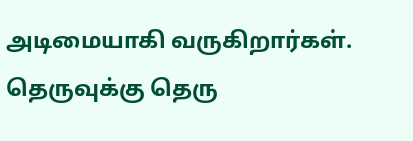அடிமையாகி வருகிறார்கள். தெருவுக்கு தெரு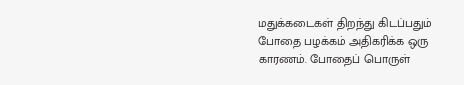மதுக்கடைகள் திறந்து கிடப்பதும் போதை பழக்கம் அதிகரிக்க ஒரு காரணம். போதைப் பொருள்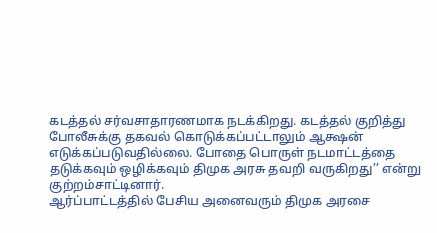கடத்தல் சர்வசாதாரணமாக நடக்கிறது. கடத்தல் குறித்து போலீசுக்கு தகவல் கொடுக்கப்பட்டாலும் ஆக்ஷன் எடுக்கப்படுவதில்லை. போதை பொருள் நடமாட்டத்தை தடுக்கவும் ஒழிக்கவும் திமுக அரசு தவறி வருகிறது’’ என்று குற்றம்சாட்டினார்.
ஆர்ப்பாட்டத்தில் பேசிய அனைவரும் திமுக அரசை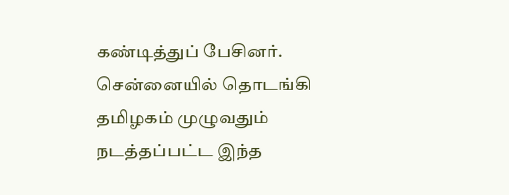கண்டித்துப் பேசினர். சென்னையில் தொடங்கி தமிழகம் முழுவதும் நடத்தப்பட்ட இந்த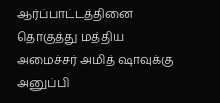ஆர்ப்பாட்டத்தினை தொகுத்து மத்திய அமைச்சர் அமித் ஷாவுக்கு அனுப்பி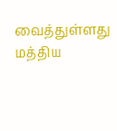வைத்துள்ளது மத்திய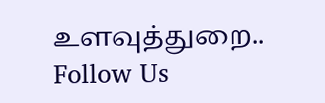உளவுத்துறை..
Follow Us